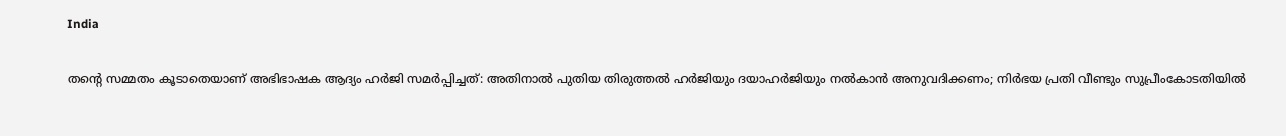India

തന്റെ സമ്മതം കൂടാതെയാണ് അഭിഭാഷക ആദ്യം ഹര്‍ജി സമര്‍പ്പിച്ചത്: അതിനാല്‍ പുതിയ തിരുത്തല്‍ ഹര്‍ജിയും ദയാഹര്‍ജിയും നല്‍കാന്‍ അനുവദിക്കണം; നിര്‍ഭയ പ്രതി വീണ്ടും സുപ്രീംകോടതിയില്‍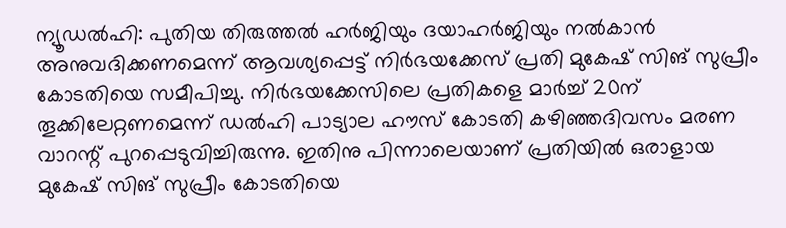ന്യൂഡല്‍ഹി: പുതിയ തിരുത്തല്‍ ഹര്‍ജിയും ദയാഹര്‍ജിയും നല്‍കാന്‍ അനുവദിക്കണമെന്ന് ആവശ്യപ്പെട്ട് നിര്‍ഭയക്കേസ് പ്രതി മുകേഷ് സിങ് സുപ്രീം കോടതിയെ സമീപിച്ചു. നിര്‍ഭയക്കേസിലെ പ്രതികളെ മാര്‍ച്ച് 20ന് തൂക്കിലേറ്റണമെന്ന് ഡല്‍ഹി പാട്യാല ഹൗസ് കോടതി കഴിഞ്ഞദിവസം മരണ വാറന്റ് പുറപ്പെടുവിച്ചിരുന്നു. ഇതിനു പിന്നാലെയാണ് പ്രതിയില്‍ ഒരാളായ മുകേഷ് സിങ് സുപ്രീം കോടതിയെ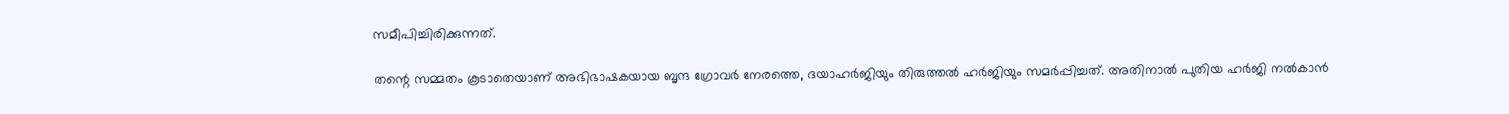സമീപിച്ചിരിക്കുന്നത്.

തന്റെ സമ്മതം കൂടാതെയാണ് അഭിഭാഷകയായ ബൃന്ദ ഗ്രോവര്‍ നേരത്തെ, ദയാഹര്‍ജിയും തിരുത്തല്‍ ഹര്‍ജിയും സമര്‍പ്പിച്ചത്. അതിനാല്‍ പുതിയ ഹര്‍ജി നല്‍കാന്‍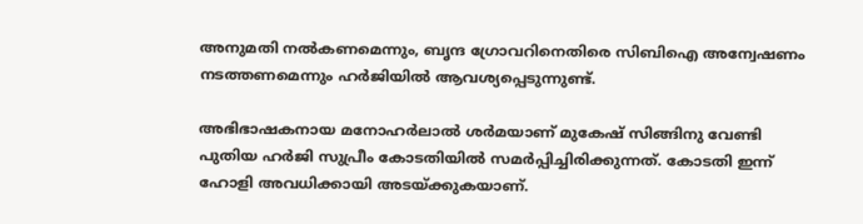അനുമതി നല്‍കണമെന്നും, ബൃന്ദ ഗ്രോവറിനെതിരെ സിബിഐ അന്വേഷണം നടത്തണമെന്നും ഹര്‍ജിയില്‍ ആവശ്യപ്പെടുന്നുണ്ട്.

അഭിഭാഷകനായ മനോഹര്‍ലാല്‍ ശര്‍മയാണ് മുകേഷ് സിങ്ങിനു വേണ്ടി പുതിയ ഹര്‍ജി സുപ്രീം കോടതിയില്‍ സമര്‍പ്പിച്ചിരിക്കുന്നത്. കോടതി ഇന്ന് ഹോളി അവധിക്കായി അടയ്ക്കുകയാണ്.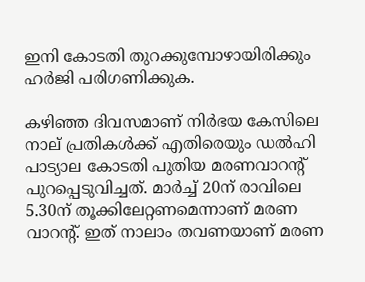ഇനി കോടതി തുറക്കുമ്പോഴായിരിക്കും ഹര്‍ജി പരിഗണിക്കുക.

കഴിഞ്ഞ ദിവസമാണ് നിര്‍ഭയ കേസിലെ നാല് പ്രതികള്‍ക്ക് എതിരെയും ഡല്‍ഹി പാട്യാല കോടതി പുതിയ മരണവാറന്റ് പുറപ്പെടുവിച്ചത്. മാര്‍ച്ച് 20ന് രാവിലെ 5.30ന് തൂക്കിലേറ്റണമെന്നാണ് മരണ വാറന്റ്. ഇത് നാലാം തവണയാണ് മരണ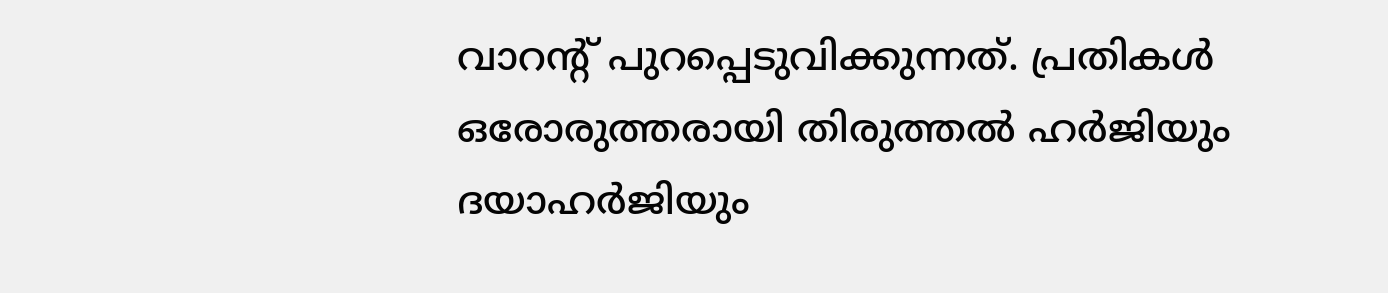വാറന്റ് പുറപ്പെടുവിക്കുന്നത്. പ്രതികള്‍ ഒരോരുത്തരായി തിരുത്തല്‍ ഹര്‍ജിയും ദയാഹര്‍ജിയും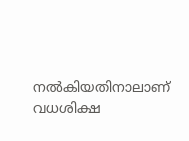നല്‍കിയതിനാലാണ് വധശിക്ഷ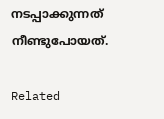നടപ്പാക്കുന്നത് നീണ്ടുപോയത്.

Related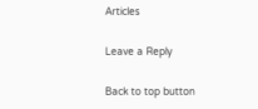Articles

Leave a Reply

Back to top button